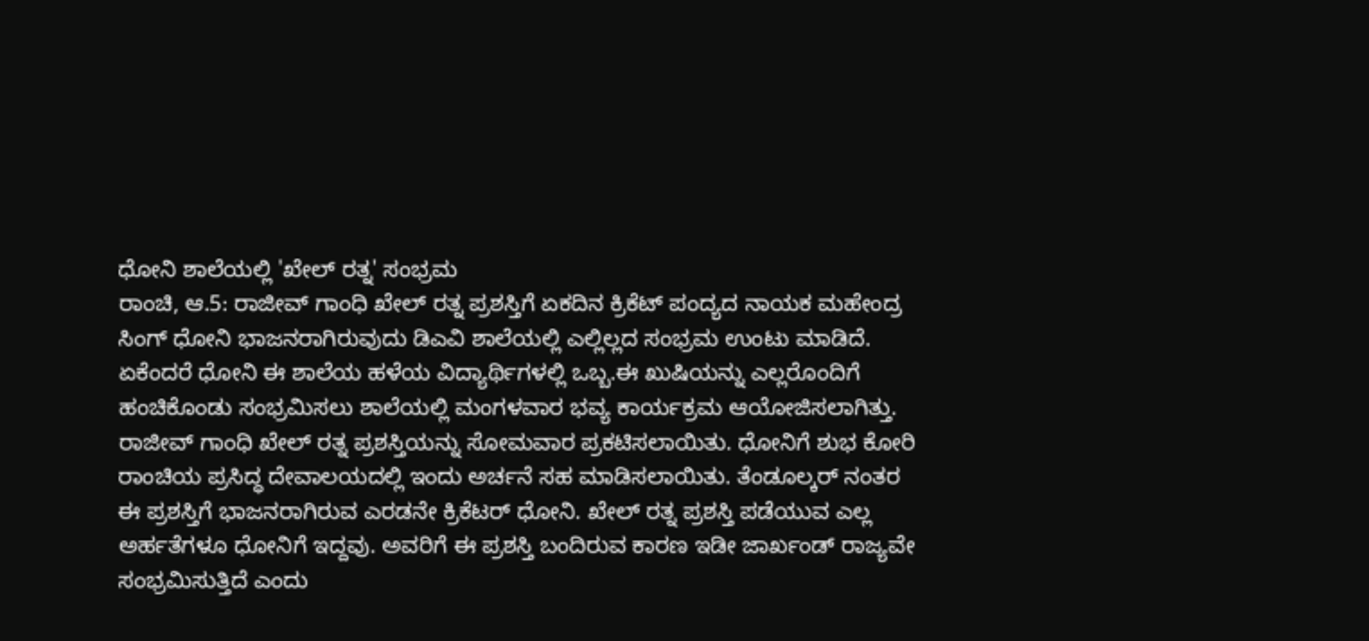ಧೋನಿ ಶಾಲೆಯಲ್ಲಿ 'ಖೇಲ್ ರತ್ನ' ಸಂಭ್ರಮ
ರಾಂಚಿ, ಆ.5: ರಾಜೀವ್ ಗಾಂಧಿ ಖೇಲ್ ರತ್ನ ಪ್ರಶಸ್ತಿಗೆ ಏಕದಿನ ಕ್ರಿಕೆಟ್ ಪಂದ್ಯದ ನಾಯಕ ಮಹೇಂದ್ರ ಸಿಂಗ್ ಧೋನಿ ಭಾಜನರಾಗಿರುವುದು ಡಿಎವಿ ಶಾಲೆಯಲ್ಲಿ ಎಲ್ಲಿಲ್ಲದ ಸಂಭ್ರಮ ಉಂಟು ಮಾಡಿದೆ. ಏಕೆಂದರೆ ಧೋನಿ ಈ ಶಾಲೆಯ ಹಳೆಯ ವಿದ್ಯಾರ್ಥಿಗಳಲ್ಲಿ ಒಬ್ಬ.ಈ ಖುಷಿಯನ್ನು ಎಲ್ಲರೊಂದಿಗೆ ಹಂಚಿಕೊಂಡು ಸಂಭ್ರಮಿಸಲು ಶಾಲೆಯಲ್ಲಿ ಮಂಗಳವಾರ ಭವ್ಯ ಕಾರ್ಯಕ್ರಮ ಆಯೋಜಿಸಲಾಗಿತ್ತು.
ರಾಜೀವ್ ಗಾಂಧಿ ಖೇಲ್ ರತ್ನ ಪ್ರಶಸ್ತಿಯನ್ನು ಸೋಮವಾರ ಪ್ರಕಟಿಸಲಾಯಿತು. ಧೋನಿಗೆ ಶುಭ ಕೋರಿ ರಾಂಚಿಯ ಪ್ರಸಿದ್ಧ ದೇವಾಲಯದಲ್ಲಿ ಇಂದು ಅರ್ಚನೆ ಸಹ ಮಾಡಿಸಲಾಯಿತು. ತೆಂಡೂಲ್ಕರ್ ನಂತರ ಈ ಪ್ರಶಸ್ತಿಗೆ ಭಾಜನರಾಗಿರುವ ಎರಡನೇ ಕ್ರಿಕೆಟರ್ ಧೋನಿ. ಖೇಲ್ ರತ್ನ ಪ್ರಶಸ್ತಿ ಪಡೆಯುವ ಎಲ್ಲ ಅರ್ಹತೆಗಳೂ ಧೋನಿಗೆ ಇದ್ದವು. ಅವರಿಗೆ ಈ ಪ್ರಶಸ್ತಿ ಬಂದಿರುವ ಕಾರಣ ಇಡೀ ಜಾರ್ಖಂಡ್ ರಾಜ್ಯವೇ ಸಂಭ್ರಮಿಸುತ್ತಿದೆ ಎಂದು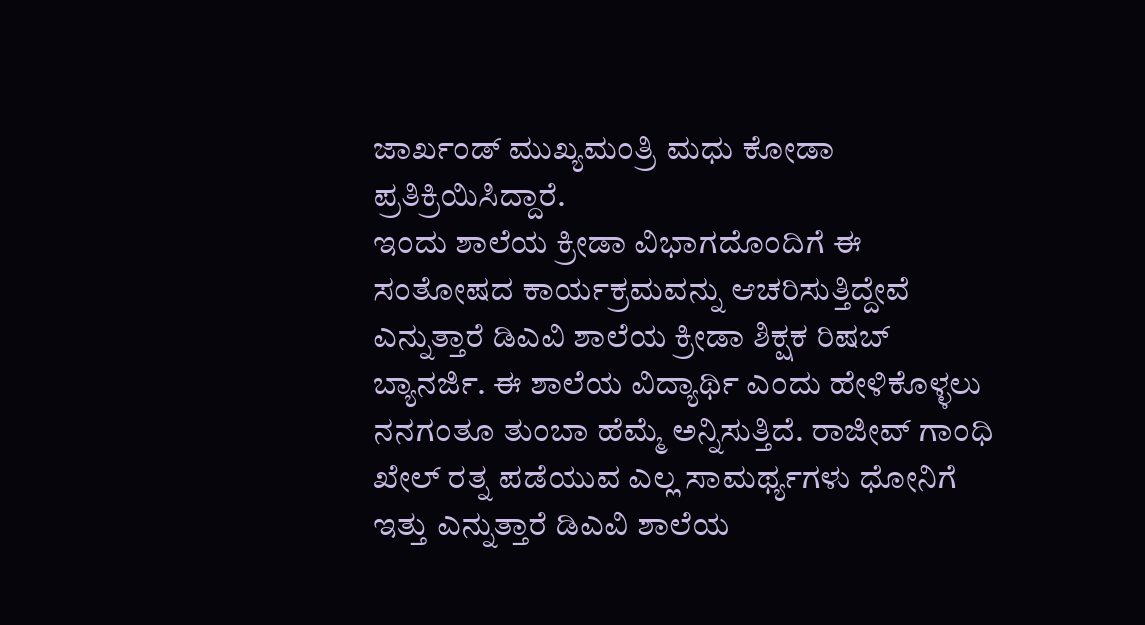ಜಾರ್ಖಂಡ್ ಮುಖ್ಯಮಂತ್ರಿ ಮಧು ಕೋಡಾ ಪ್ರತಿಕ್ರಿಯಿಸಿದ್ದಾರೆ.
ಇಂದು ಶಾಲೆಯ ಕ್ರೀಡಾ ವಿಭಾಗದೊಂದಿಗೆ ಈ ಸಂತೋಷದ ಕಾರ್ಯಕ್ರಮವನ್ನು ಆಚರಿಸುತ್ತಿದ್ದೇವೆ ಎನ್ನುತ್ತಾರೆ ಡಿಎವಿ ಶಾಲೆಯ ಕ್ರೀಡಾ ಶಿಕ್ಷಕ ರಿಷಬ್ ಬ್ಯಾನರ್ಜಿ. ಈ ಶಾಲೆಯ ವಿದ್ಯಾರ್ಥಿ ಎಂದು ಹೇಳಿಕೊಳ್ಳಲು ನನಗಂತೂ ತುಂಬಾ ಹೆಮ್ಮೆ ಅನ್ನಿಸುತ್ತಿದೆ. ರಾಜೀವ್ ಗಾಂಧಿ ಖೇಲ್ ರತ್ನ ಪಡೆಯುವ ಎಲ್ಲ ಸಾಮರ್ಥ್ಯಗಳು ಧೋನಿಗೆ ಇತ್ತು ಎನ್ನುತ್ತಾರೆ ಡಿಎವಿ ಶಾಲೆಯ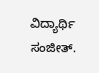ವಿದ್ಯಾರ್ಥಿ ಸಂಜೀತ್.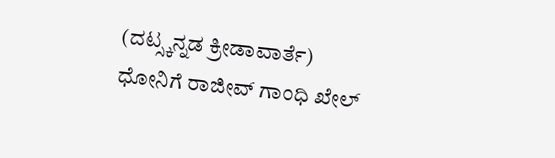(ದಟ್ಸ್ಕನ್ನಡ ಕ್ರೀಡಾವಾರ್ತೆ)
ಧೋನಿಗೆ ರಾಜೀವ್ ಗಾಂಧಿ ಖೇಲ್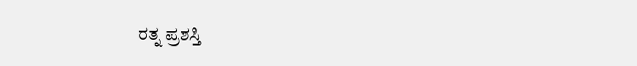ರತ್ನ ಪ್ರಶಸ್ತಿ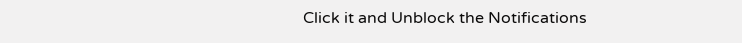Click it and Unblock the Notifications